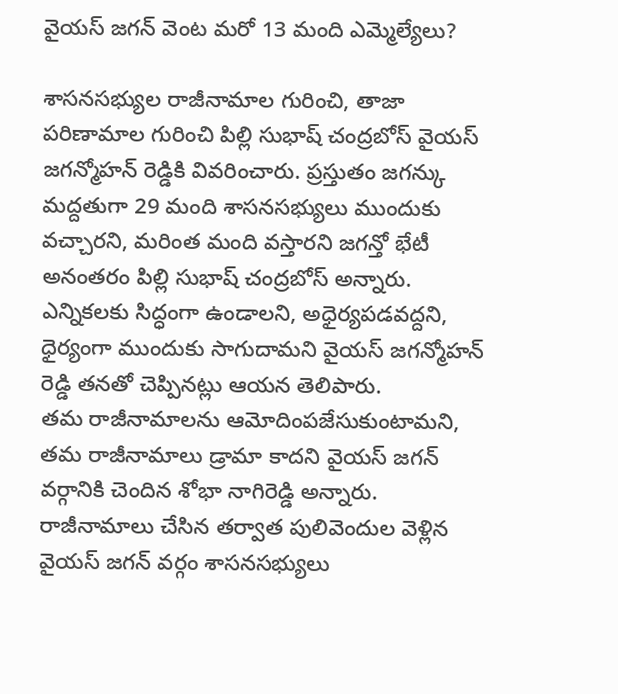వైయస్ జగన్ వెంట మరో 13 మంది ఎమ్మెల్యేలు?

శాసనసభ్యుల రాజీనామాల గురించి, తాజా పరిణామాల గురించి పిల్లి సుభాష్ చంద్రబోస్ వైయస్ జగన్మోహన్ రెడ్డికి వివరించారు. ప్రస్తుతం జగన్కు మద్దతుగా 29 మంది శాసనసభ్యులు ముందుకు వచ్చారని, మరింత మంది వస్తారని జగన్తో భేటీ అనంతరం పిల్లి సుభాష్ చంద్రబోస్ అన్నారు. ఎన్నికలకు సిద్ధంగా ఉండాలని, అధైర్యపడవద్దని, ధైర్యంగా ముందుకు సాగుదామని వైయస్ జగన్మోహన్ రెడ్డి తనతో చెప్పినట్లు ఆయన తెలిపారు.
తమ రాజీనామాలను ఆమోదింపజేసుకుంటామని, తమ రాజీనామాలు డ్రామా కాదని వైయస్ జగన్ వర్గానికి చెందిన శోభా నాగిరెడ్డి అన్నారు. రాజీనామాలు చేసిన తర్వాత పులివెందుల వెళ్లిన వైయస్ జగన్ వర్గం శాసనసభ్యులు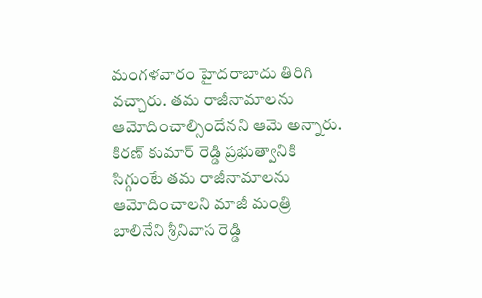మంగళవారం హైదరాబాదు తిరిగి వచ్చారు. తమ రాజీనామాలను ఆమోదించాల్సిందేనని ఆమె అన్నారు. కిరణ్ కుమార్ రెడ్డి ప్రభుత్వానికి సిగ్గుంటే తమ రాజీనామాలను ఆమోదించాలని మాజీ మంత్రి బాలినేని శ్రీనివాస రెడ్డి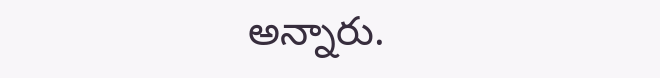అన్నారు.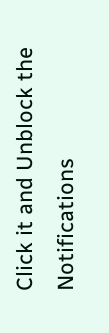Click it and Unblock the Notifications